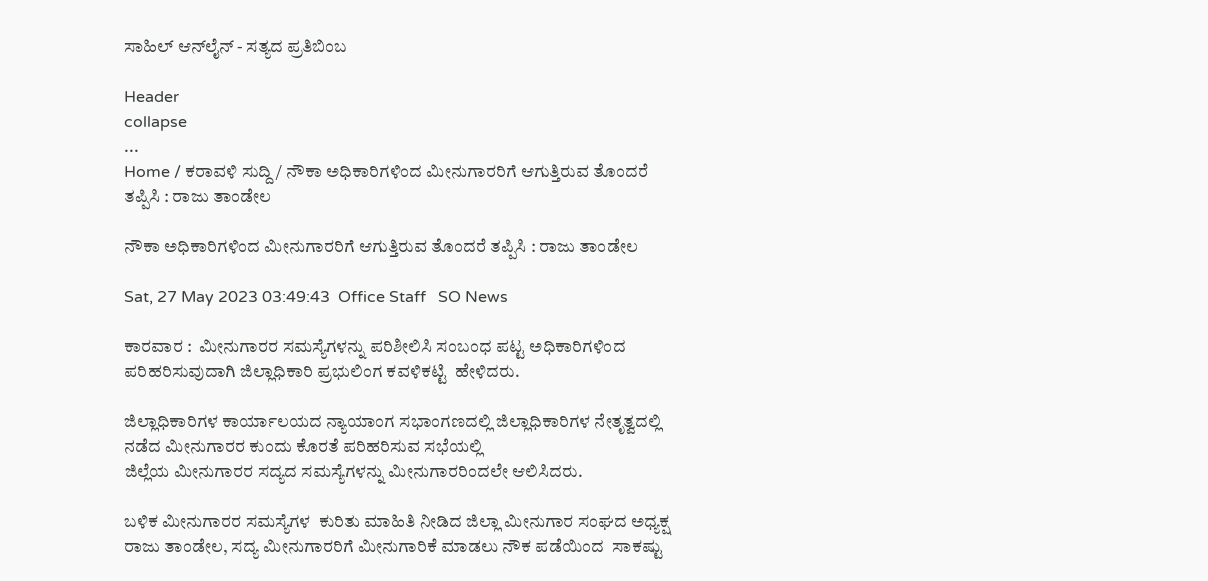ಸಾಹಿಲ್ ಆನ್‌ಲೈನ್ - ಸತ್ಯದ ಪ್ರತಿಬಿಂಬ

Header
collapse
...
Home / ಕರಾವಳಿ ಸುದ್ದಿ / ನೌಕಾ ಅಧಿಕಾರಿಗಳಿಂದ ಮೀನುಗಾರರಿಗೆ ಆಗುತ್ತಿರುವ ತೊಂದರೆ ತಪ್ಪಿಸಿ : ರಾಜು ತಾಂಡೇಲ

ನೌಕಾ ಅಧಿಕಾರಿಗಳಿಂದ ಮೀನುಗಾರರಿಗೆ ಆಗುತ್ತಿರುವ ತೊಂದರೆ ತಪ್ಪಿಸಿ : ರಾಜು ತಾಂಡೇಲ

Sat, 27 May 2023 03:49:43  Office Staff   SO News

ಕಾರವಾರ :  ಮೀನುಗಾರರ ಸಮಸ್ಯೆಗಳನ್ನು ಪರಿಶೀಲಿಸಿ ಸಂಬಂಧ ಪಟ್ಟ ಅಧಿಕಾರಿಗಳಿಂದ ಪರಿಹರಿಸುವುದಾಗಿ ಜಿಲ್ಲಾಧಿಕಾರಿ ಪ್ರಭುಲಿಂಗ ಕವಳಿಕಟ್ಟಿ  ಹೇಳಿದರು.

ಜಿಲ್ಲಾಧಿಕಾರಿಗಳ ಕಾರ್ಯಾಲಯದ ನ್ಯಾಯಾಂಗ ಸಭಾಂಗಣದಲ್ಲಿ ಜಿಲ್ಲಾಧಿಕಾರಿಗಳ ನೇತೃತ್ವದಲ್ಲಿ ನಡೆದ ಮೀನುಗಾರರ ಕುಂದು ಕೊರತೆ ಪರಿಹರಿಸುವ ಸಭೆಯಲ್ಲಿ
ಜಿಲ್ಲೆಯ ಮೀನುಗಾರರ ಸದ್ಯದ ಸಮಸ್ಯೆಗಳನ್ನು ಮೀನುಗಾರರಿಂದಲೇ ಆಲಿಸಿದರು.

ಬಳಿಕ ಮೀನುಗಾರರ ಸಮಸ್ಯೆಗಳ  ಕುರಿತು ಮಾಹಿತಿ ನೀಡಿದ ಜಿಲ್ಲಾ ಮೀನುಗಾರ ಸಂಘದ ಅಧ್ಯಕ್ಷ ರಾಜು ತಾಂಡೇಲ, ಸದ್ಯ ಮೀನುಗಾರರಿಗೆ ಮೀನುಗಾರಿಕೆ ಮಾಡಲು ನೌಕ ಪಡೆಯಿಂದ  ಸಾಕಷ್ಟು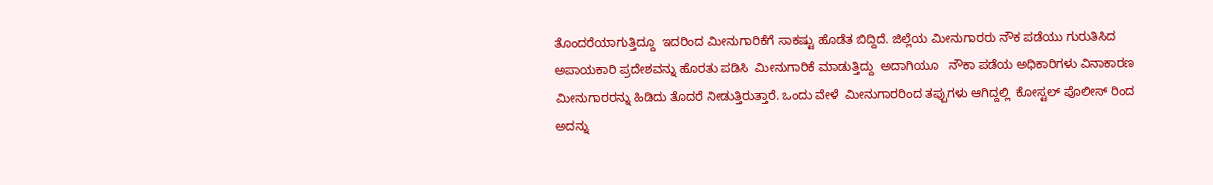ತೊಂದರೆಯಾಗುತ್ತಿದ್ದೂ  ಇದರಿಂದ ಮೀನುಗಾರಿಕೆಗೆ ಸಾಕಷ್ಟು ಹೊಡೆತ ಬಿದ್ದಿದೆ. ಜಿಲ್ಲೆಯ ಮೀನುಗಾರರು ನೌಕ ಪಡೆಯು ಗುರುತಿಸಿದ ಅಪಾಯಕಾರಿ ಪ್ರದೇಶವನ್ನು ಹೊರತು ಪಡಿಸಿ  ಮೀನುಗಾರಿಕೆ ಮಾಡುತ್ತಿದ್ದು  ಅದಾಗಿಯೂ   ನೌಕಾ ಪಡೆಯ ಅಧಿಕಾರಿಗಳು ವಿನಾಕಾರಣ ಮೀನುಗಾರರನ್ನು ಹಿಡಿದು ತೊದರೆ ನೀಡುತ್ತಿರುತ್ತಾರೆ. ಒಂದು ವೇಳೆ  ಮೀನುಗಾರರಿಂದ ತಪ್ಪುಗಳು ಆಗಿದ್ದಲ್ಲಿ  ಕೋಸ್ಟಲ್ ಪೊಲೀಸ್ ರಿಂದ ಅದನ್ನು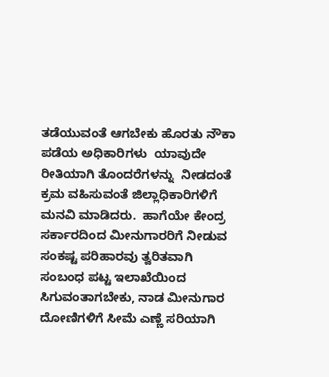ತಡೆಯುವಂತೆ ಆಗಬೇಕು ಹೊರತು ನೌಕಾ ಪಡೆಯ ಅಧಿಕಾರಿಗಳು  ಯಾವುದೇ ರೀತಿಯಾಗಿ ತೊಂದರೆಗಳನ್ನು  ನೀಡದಂತೆ ಕ್ರಮ ವಹಿಸುವಂತೆ ಜಿಲ್ಲಾಧಿಕಾರಿಗಳಿಗೆ ಮನವಿ ಮಾಡಿದರು.  ಹಾಗೆಯೇ ಕೇಂದ್ರ ಸರ್ಕಾರದಿಂದ ಮೀನುಗಾರರಿಗೆ ನೀಡುವ ಸಂಕಷ್ಟ ಪರಿಹಾರವು ತ್ವರಿತವಾಗಿ ಸಂಬಂಧ ಪಟ್ಟ ಇಲಾಖೆಯಿಂದ  ಸಿಗುವಂತಾಗಬೇಕು, ನಾಡ ಮೀನುಗಾರ ದೋಣಿಗಳಿಗೆ ಸೀಮೆ ಎಣ್ಣೆ ಸರಿಯಾಗಿ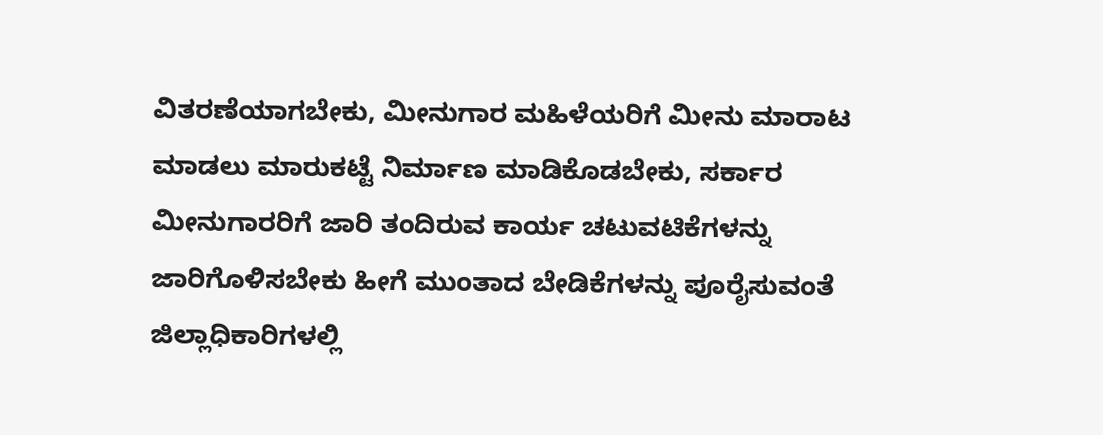ವಿತರಣೆಯಾಗಬೇಕು, ಮೀನುಗಾರ ಮಹಿಳೆಯರಿಗೆ ಮೀನು ಮಾರಾಟ ಮಾಡಲು ಮಾರುಕಟ್ಟೆ ನಿರ್ಮಾಣ ಮಾಡಿಕೊಡಬೇಕು, ಸರ್ಕಾರ ಮೀನುಗಾರರಿಗೆ ಜಾರಿ ತಂದಿರುವ ಕಾರ್ಯ ಚಟುವಟಿಕೆಗಳನ್ನು  ಜಾರಿಗೊಳಿಸಬೇಕು ಹೀಗೆ ಮುಂತಾದ ಬೇಡಿಕೆಗಳನ್ನು ಪೂರೈಸುವಂತೆ ಜಿಲ್ಲಾಧಿಕಾರಿಗಳಲ್ಲಿ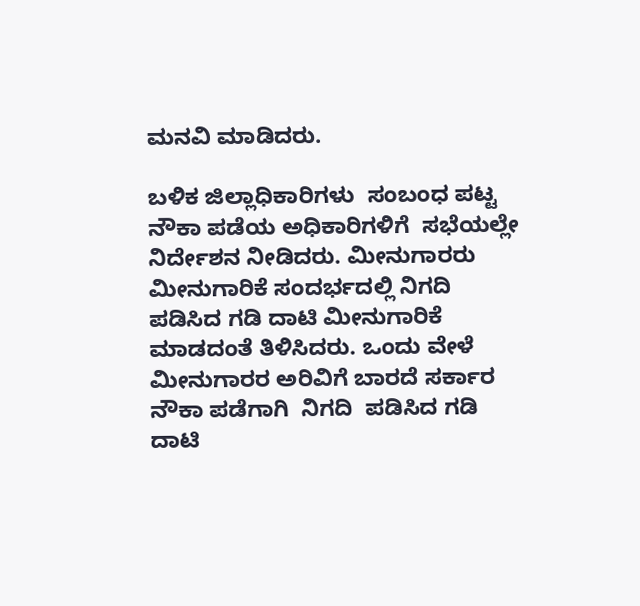ಮನವಿ ಮಾಡಿದರು.

ಬಳಿಕ ಜಿಲ್ಲಾಧಿಕಾರಿಗಳು  ಸಂಬಂಧ ಪಟ್ಟ ನೌಕಾ ಪಡೆಯ ಅಧಿಕಾರಿಗಳಿಗೆ  ಸಭೆಯಲ್ಲೇ ನಿರ್ದೇಶನ ನೀಡಿದರು. ಮೀನುಗಾರರು ಮೀನುಗಾರಿಕೆ ಸಂದರ್ಭದಲ್ಲಿ ನಿಗದಿ ಪಡಿಸಿದ ಗಡಿ ದಾಟಿ ಮೀನುಗಾರಿಕೆ ಮಾಡದಂತೆ ತಿಳಿಸಿದರು. ಒಂದು ವೇಳೆ ಮೀನುಗಾರರ ಅರಿವಿಗೆ ಬಾರದೆ ಸರ್ಕಾರ ನೌಕಾ ಪಡೆಗಾಗಿ  ನಿಗದಿ  ಪಡಿಸಿದ ಗಡಿ ದಾಟಿ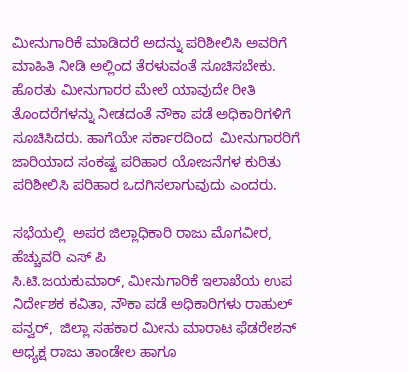ಮೀನುಗಾರಿಕೆ ಮಾಡಿದರೆ ಅದನ್ನು ಪರಿಶೀಲಿಸಿ ಅವರಿಗೆ ಮಾಹಿತಿ ನೀಡಿ ಅಲ್ಲಿಂದ ತೆರಳುವಂತೆ ಸೂಚಿಸಬೇಕು. ಹೊರತು ಮೀನುಗಾರರ ಮೇಲೆ ಯಾವುದೇ ರೀತಿ  ತೊಂದರೆಗಳನ್ನು ನೀಡದಂತೆ ನೌಕಾ ಪಡೆ ಅಧಿಕಾರಿಗಳಿಗೆ ಸೂಚಿಸಿದರು. ಹಾಗೆಯೇ ಸರ್ಕಾರದಿಂದ  ಮೀನುಗಾರರಿಗೆ ಜಾರಿಯಾದ ಸಂಕಷ್ಟ ಪರಿಹಾರ ಯೋಜನೆಗಳ ಕುರಿತು ಪರಿಶೀಲಿಸಿ ಪರಿಹಾರ ಒದಗಿಸಲಾಗುವುದು ಎಂದರು.

ಸಭೆಯಲ್ಲಿ  ಅಪರ ಜಿಲ್ಲಾಧಿಕಾರಿ ರಾಜು ಮೊಗವೀರ, ಹೆಚ್ಚುವರಿ ಎಸ್ ಪಿ
ಸಿ.ಟಿ.ಜಯಕುಮಾರ್, ಮೀನುಗಾರಿಕೆ ಇಲಾಖೆಯ ಉಪ ನಿರ್ದೇಶಕ ಕವಿತಾ, ನೌಕಾ ಪಡೆ ಅಧಿಕಾರಿಗಳು ರಾಹುಲ್ ಪನ್ವರ್,  ಜಿಲ್ಲಾ ಸಹಕಾರ ಮೀನು ಮಾರಾಟ ಫೆಡರೇಶನ್ ಅಧ್ಯಕ್ಷ ರಾಜು ತಾಂಡೇಲ ಹಾಗೂ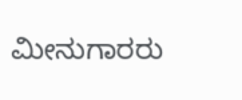ಮೀನುಗಾರರು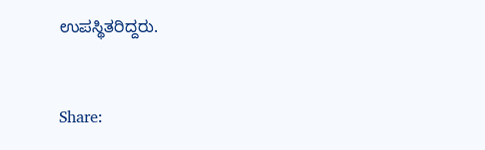ಉಪಸ್ಥಿತರಿದ್ದರು.


Share: